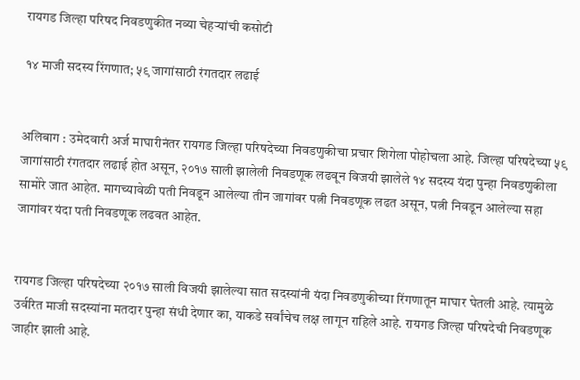रायगड जिल्हा परिषद निवडणुकीत नव्या चेहऱ्यांची कसोटी

१४ माजी सदस्य रिंगणात; ५९ जागांसाठी रंगतदार लढाई


अलिबाग : उमेदवारी अर्ज माघारीनंतर रायगड जिल्हा परिषदेच्या निवडणुकीचा प्रचार शिगेला पोहोचला आहे. जिल्हा परिषदेच्या ५९ जागांसाठी रंगतदार लढाई होत असून, २०१७ साली झालेली निवडणूक लढवून विजयी झालेले १४ सदस्य यंदा पुन्हा निवडणुकीला सामोरे जात आहेत. मागच्यावेळी पती निवडून आलेल्या तीन जागांवर पत्नी निवडणूक लढत असून, पत्नी निवडून आलेल्या सहा जागांवर यंदा पती निवडणूक लढवत आहेत.


रायगड जिल्हा परिषदेच्या २०१७ साली विजयी झालेल्या सात सदस्यांनी यंदा निवडणुकीच्या रिंगणातून माघार घेतली आहे. त्यामुळे उर्वरित माजी सदस्यांना मतदार पुन्हा संधी देणार का, याकडे सर्वांचेच लक्ष लागून राहिले आहे. रायगड जिल्हा परिषदेची निवडणूक जाहीर झाली आहे.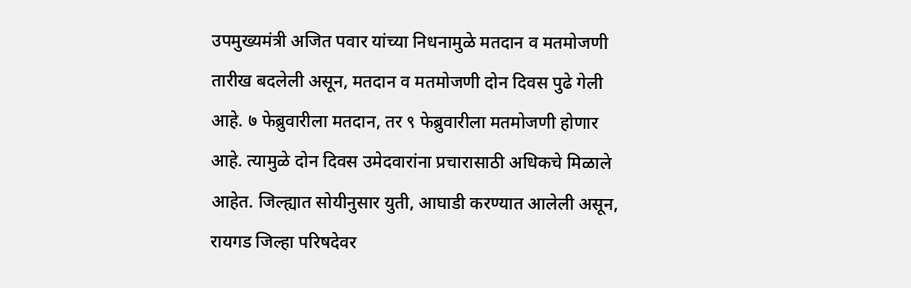उपमुख्यमंत्री अजित पवार यांच्या निधनामुळे मतदान व मतमोजणी तारीख बदलेली असून, मतदान व मतमोजणी दोन दिवस पुढे गेली आहे. ७ फेब्रुवारीला मतदान, तर ९ फेब्रुवारीला मतमोजणी होणार आहे. त्यामुळे दोन दिवस उमेदवारांना प्रचारासाठी अधिकचे मिळाले आहेत. जिल्ह्यात सोयीनुसार युती, आघाडी करण्यात आलेली असून, रायगड जिल्हा परिषदेवर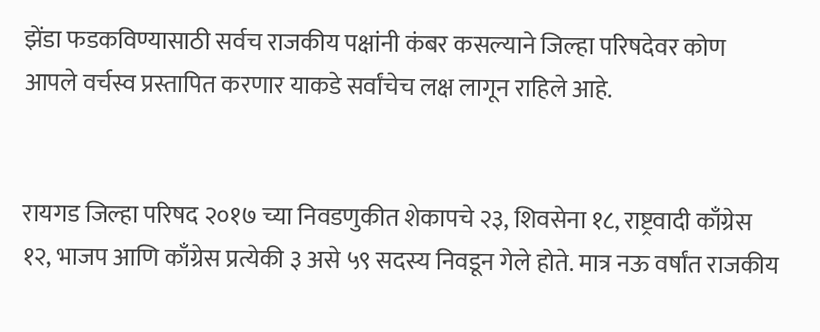झेंडा फडकविण्यासाठी सर्वच राजकीय पक्षांनी कंबर कसल्याने जिल्हा परिषदेवर कोण आपले वर्चस्व प्रस्तापित करणार याकडे सर्वांचेच लक्ष लागून राहिले आहे.


रायगड जिल्हा परिषद २०१७ च्या निवडणुकीत शेकापचे २३, शिवसेना १८, राष्ट्रवादी काँग्रेस १२, भाजप आणि काँग्रेस प्रत्येकी ३ असे ५९ सदस्य निवडून गेले होते. मात्र नऊ वर्षांत राजकीय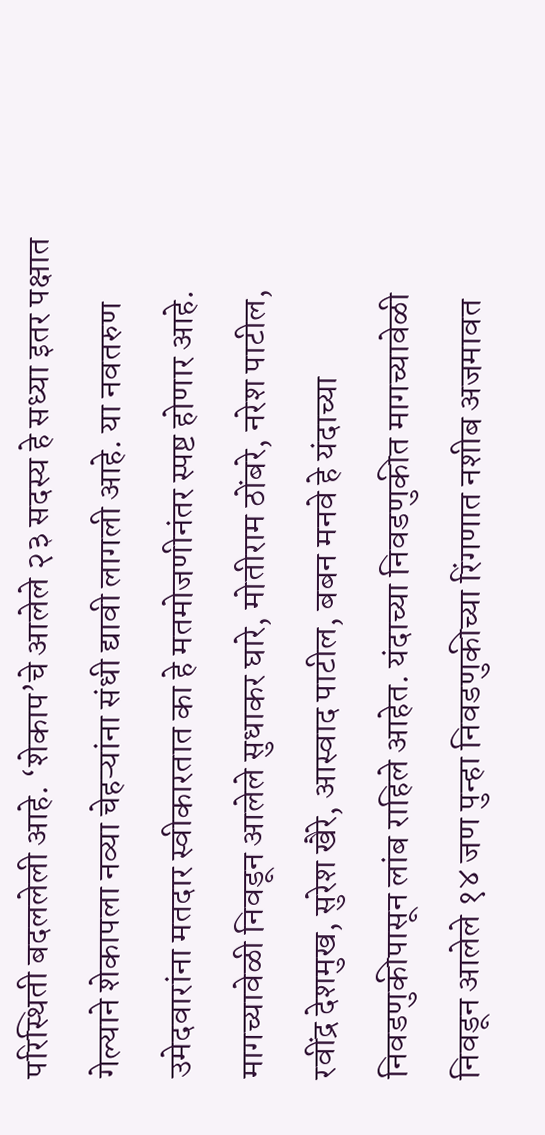परिस्थिती बदललेली आहे. ‘शेकाप’चे आलेले २३ सदस्य हे सध्या इतर पक्षात गेल्याने शेकापला नव्या चेहऱ्यांना संधी द्यावी लागली आहे. या नवतरुण उमेदवारांना मतदार स्वीकारतात का हे मतमोजणीनंतर स्पष्ट होणार आहे. मागच्यावेळी निवडून आलेले सुधाकर घारे, मोतीराम ठोंबरे, नरेश पाटील, रवींद्र देशमुख, सुरेश खैरे, आस्वाद पाटील, बबन मनवे हे यंदाच्या निवडणुकीपासून लांब राहिले आहेत. यंदाच्या निवडणुकीत मागच्यावेळी निवडून आलेले १४ जण पुन्हा निवडणुकीच्या रिंगणात नशीब अजमावत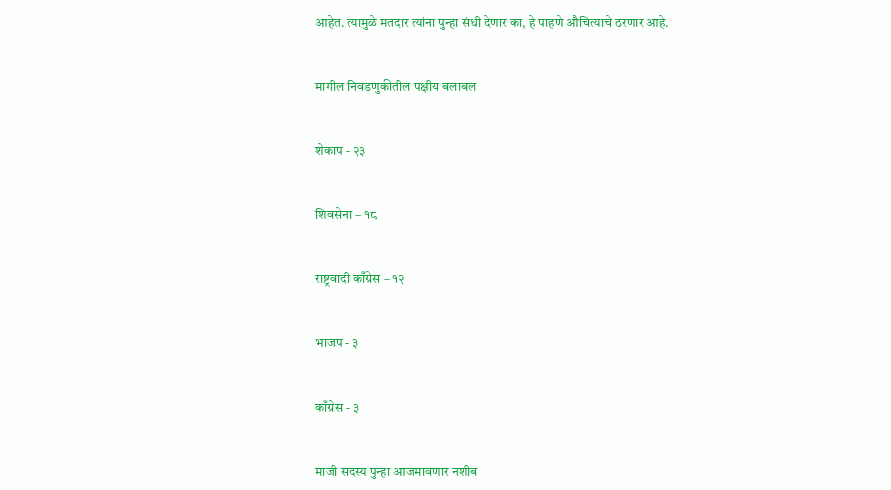आहेत. त्यामुळे मतदार त्यांना पुन्हा संधी देणार का, हे पाहणे औचित्याचे ठरणार आहे.


मागील निवडणुकीतील पक्षीय बलाबल


शेकाप - २३


शिवसेना – १८


राष्ट्रवादी काँग्रेस – १२


भाजप - ३


काँग्रेस - ३


माजी सदस्य पुन्हा आजमावणार नशीब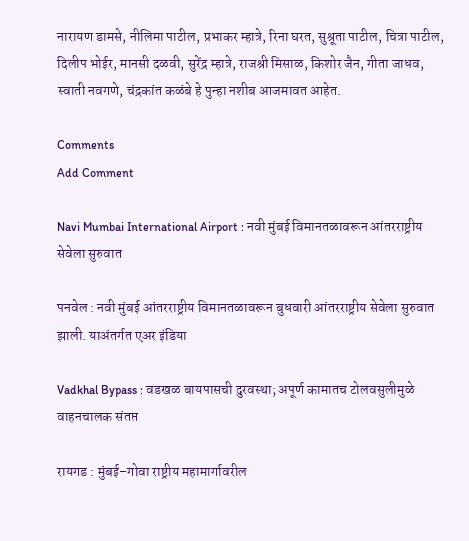नारायण डामसे, नीलिमा पाटील, प्रभाकर म्हात्रे, रिना घरत, सुश्रूता पाटील, चित्रा पाटील, दिलीप भोईर, मानसी दळवी, सुरेंद्र म्हात्रे, राजश्री मिसाळ, किशोर जैन, गीता जाधव, स्वाती नवगणे, चंद्रकांत कळंबे हे पुन्हा नशीब आजमावत आहेत.

Comments
Add Comment

Navi Mumbai International Airport : नवी मुंबई विमानतळावरून आंतरराष्ट्रीय सेवेला सुरुवात

पनवेल : नवी मुंबई आंतरराष्ट्रीय विमानतळावरून बुधवारी आंतरराष्ट्रीय सेवेला सुरुवात झाली. याअंतर्गत एअर इंडिया

Vadkhal Bypass : वडखळ बायपासची दुरवस्था; अपूर्ण कामातच टोलवसुलीमुळे वाहनचालक संतप्त

रायगड : मुंबई–गोवा राष्ट्रीय महामार्गावरील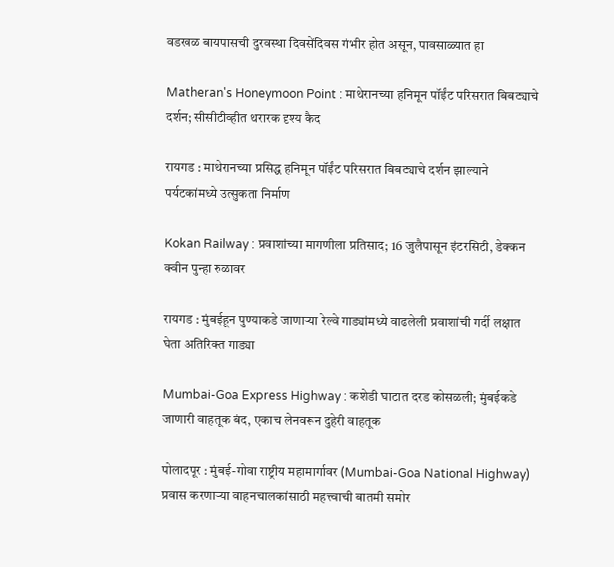वडखळ बायपासची दुरवस्था दिवसेंदिवस गंभीर होत असून, पावसाळ्यात हा

Matheran's Honeymoon Point : माथेरानच्या हनिमून पॉईंट परिसरात बिबट्याचे दर्शन; सीसीटीव्हीत थरारक दृश्य कैद

रायगड : माथेरानच्या प्रसिद्ध हनिमून पॉईंट परिसरात बिबट्याचे दर्शन झाल्याने पर्यटकांमध्ये उत्सुकता निर्माण

Kokan Railway : प्रवाशांच्या मागणीला प्रतिसाद; 16 जुलैपासून इंटरसिटी, डेक्कन क्वीन पुन्हा रुळावर

रायगड : मुंबईहून पुण्याकडे जाणाऱ्या रेल्वे गाड्यांमध्ये वाढलेली प्रवाशांची गर्दी लक्षात घेता अतिरिक्त गाड्या

Mumbai-Goa Express Highway : कशेडी घाटात दरड कोसळली; मुंबईकडे जाणारी वाहतूक बंद, एकाच लेनवरून दुहेरी वाहतूक

पोलादपूर : मुंबई-गोवा राष्ट्रीय महामार्गावर (Mumbai-Goa National Highway) प्रवास करणाऱ्या वाहनचालकांसाठी महत्त्वाची बातमी समोर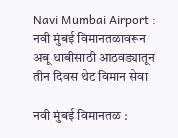Navi Mumbai Airport : नवी मुंबई विमानतळावरून अबू धाबीसाठी आठवड्यातून तीन दिवस थेट विमान सेवा

नवी मुंबई विमानतळ :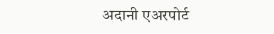अदानी एअरपोर्ट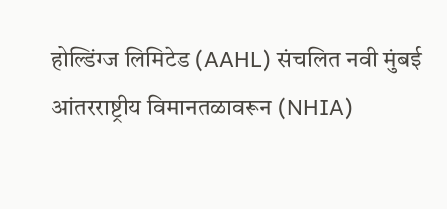होल्डिंग्ज लिमिटेड (AAHL) संचलित नवी मुंबई आंतरराष्ट्रीय विमानतळावरून (NHIA)